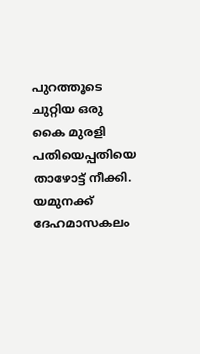പുറത്തൂടെ ചുറ്റിയ ഒരു കൈ മുരളി പതിയെപ്പതിയെ താഴോട്ട് നീക്കി. യമുനക്ക് ദേഹമാസകലം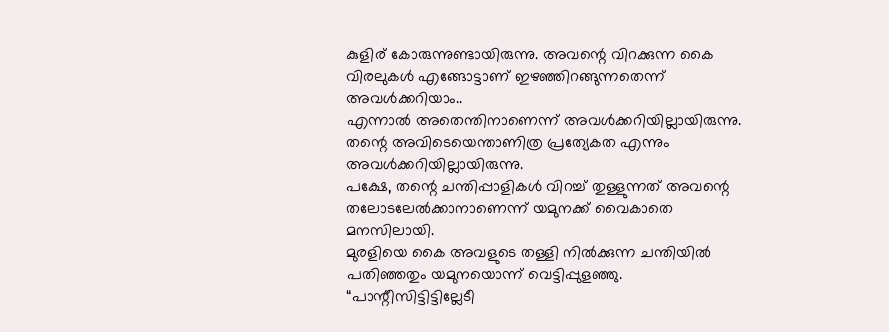കുളിര് കോരുന്നുണ്ടായിരുന്നു. അവന്റെ വിറക്കുന്ന കൈ വിരലുകൾ എങ്ങോട്ടാണ് ഇഴഞ്ഞിറങ്ങുന്നതെന്ന് അവൾക്കറിയാം..
എന്നാൽ അതെന്തിനാണെന്ന് അവൾക്കറിയില്ലായിരുന്നു. തന്റെ അവിടെയെന്താണിത്ര പ്രത്യേകത എന്നും അവൾക്കറിയില്ലായിരുന്നു.
പക്ഷേ, തന്റെ ചന്തിപ്പാളികൾ വിറച്ച് തുള്ളുന്നത് അവന്റെ തലോടലേൽക്കാനാണെന്ന് യമുനക്ക് വൈകാതെ മനസിലായി.
മുരളിയെ കൈ അവളുടെ തള്ളി നിൽക്കുന്ന ചന്തിയിൽ പതിഞ്ഞതും യമുനയൊന്ന് വെട്ടിപ്പുളഞ്ഞു.
“പാന്റീസിട്ടിട്ടില്ലേടീ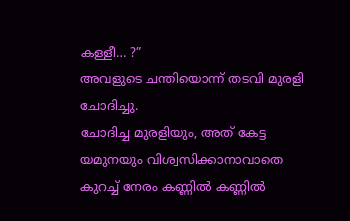കള്ളീ… ?”
അവളുടെ ചന്തിയൊന്ന് തടവി മുരളി ചോദിച്ചു.
ചോദിച്ച മുരളിയും, അത് കേട്ട യമുനയും വിശ്വസിക്കാനാവാതെ കുറച്ച് നേരം കണ്ണിൽ കണ്ണിൽ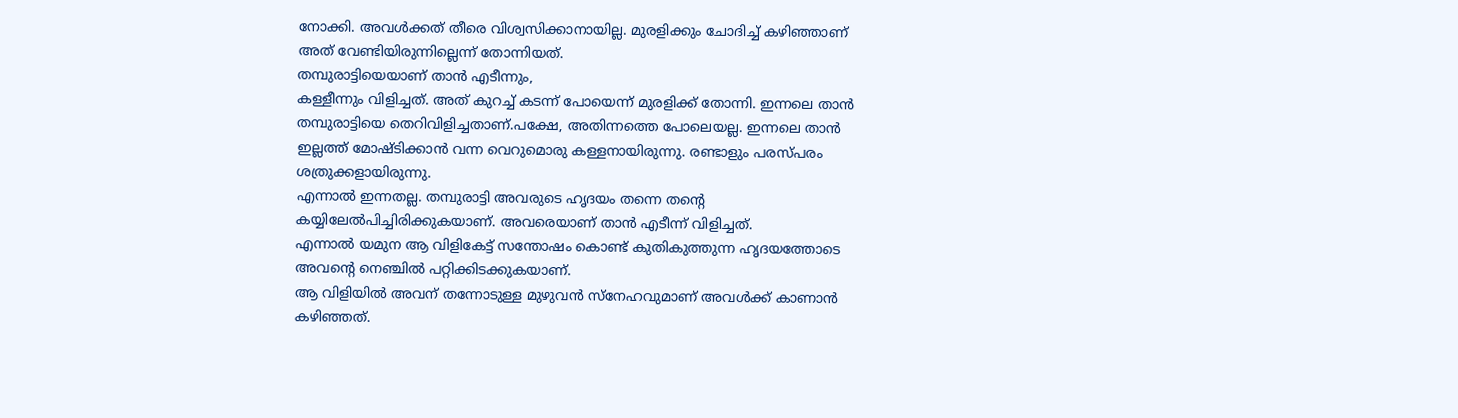നോക്കി. അവൾക്കത് തീരെ വിശ്വസിക്കാനായില്ല. മുരളിക്കും ചോദിച്ച് കഴിഞ്ഞാണ് അത് വേണ്ടിയിരുന്നില്ലെന്ന് തോന്നിയത്.
തമ്പുരാട്ടിയെയാണ് താൻ എടീന്നും,
കള്ളീന്നും വിളിച്ചത്. അത് കുറച്ച് കടന്ന് പോയെന്ന് മുരളിക്ക് തോന്നി. ഇന്നലെ താൻ തമ്പുരാട്ടിയെ തെറിവിളിച്ചതാണ്.പക്ഷേ, അതിന്നത്തെ പോലെയല്ല. ഇന്നലെ താൻ ഇല്ലത്ത് മോഷ്ടിക്കാൻ വന്ന വെറുമൊരു കള്ളനായിരുന്നു. രണ്ടാളും പരസ്പരം ശത്രുക്കളായിരുന്നു.
എന്നാൽ ഇന്നതല്ല. തമ്പുരാട്ടി അവരുടെ ഹൃദയം തന്നെ തന്റെ കയ്യിലേൽപിച്ചിരിക്കുകയാണ്. അവരെയാണ് താൻ എടീന്ന് വിളിച്ചത്.
എന്നാൽ യമുന ആ വിളികേട്ട് സന്തോഷം കൊണ്ട് കുതികുത്തുന്ന ഹൃദയത്തോടെ അവന്റെ നെഞ്ചിൽ പറ്റിക്കിടക്കുകയാണ്.
ആ വിളിയിൽ അവന് തന്നോടുള്ള മുഴുവൻ സ്നേഹവുമാണ് അവൾക്ക് കാണാൻ കഴിഞ്ഞത്.